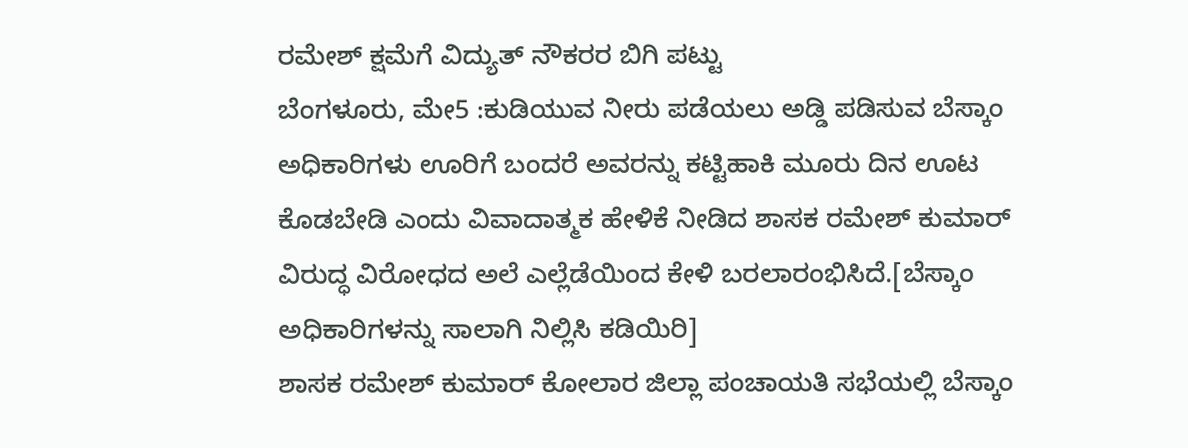ರಮೇಶ್ ಕ್ಷಮೆಗೆ ವಿದ್ಯುತ್ ನೌಕರರ ಬಿಗಿ ಪಟ್ಟು
ಬೆಂಗಳೂರು, ಮೇ5 :ಕುಡಿಯುವ ನೀರು ಪಡೆಯಲು ಅಡ್ಡಿ ಪಡಿಸುವ ಬೆಸ್ಕಾಂ ಅಧಿಕಾರಿಗಳು ಊರಿಗೆ ಬಂದರೆ ಅವರನ್ನು ಕಟ್ಟಿಹಾಕಿ ಮೂರು ದಿನ ಊಟ ಕೊಡಬೇಡಿ ಎಂದು ವಿವಾದಾತ್ಮಕ ಹೇಳಿಕೆ ನೀಡಿದ ಶಾಸಕ ರಮೇಶ್ ಕುಮಾರ್ ವಿರುದ್ಧ ವಿರೋಧದ ಅಲೆ ಎಲ್ಲೆಡೆಯಿಂದ ಕೇಳಿ ಬರಲಾರಂಭಿಸಿದೆ.[ಬೆಸ್ಕಾಂ ಅಧಿಕಾರಿಗಳನ್ನು ಸಾಲಾಗಿ ನಿಲ್ಲಿಸಿ ಕಡಿಯಿರಿ]
ಶಾಸಕ ರಮೇಶ್ ಕುಮಾರ್ ಕೋಲಾರ ಜಿಲ್ಲಾ ಪಂಚಾಯತಿ ಸಭೆಯಲ್ಲಿ ಬೆಸ್ಕಾಂ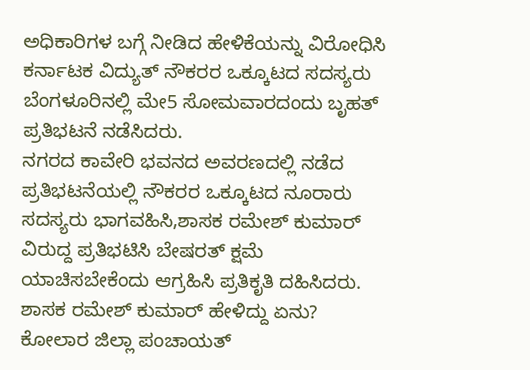ಅಧಿಕಾರಿಗಳ ಬಗ್ಗೆ ನೀಡಿದ ಹೇಳಿಕೆಯನ್ನು ವಿರೋಧಿಸಿ ಕರ್ನಾಟಕ ವಿದ್ಯುತ್ ನೌಕರರ ಒಕ್ಕೂಟದ ಸದಸ್ಯರು ಬೆಂಗಳೂರಿನಲ್ಲಿ ಮೇ5 ಸೋಮವಾರದಂದು ಬೃಹತ್ ಪ್ರತಿಭಟನೆ ನಡೆಸಿದರು.
ನಗರದ ಕಾವೇರಿ ಭವನದ ಅವರಣದಲ್ಲಿ ನಡೆದ ಪ್ರತಿಭಟನೆಯಲ್ಲಿ ನೌಕರರ ಒಕ್ಕೂಟದ ನೂರಾರು ಸದಸ್ಯರು ಭಾಗವಹಿಸಿ,ಶಾಸಕ ರಮೇಶ್ ಕುಮಾರ್ ವಿರುದ್ದ ಪ್ರತಿಭಟಿಸಿ ಬೇಷರತ್ ಕ್ಷಮೆ ಯಾಚಿಸಬೇಕೆಂದು ಆಗ್ರಹಿಸಿ ಪ್ರತಿಕೃತಿ ದಹಿಸಿದರು.
ಶಾಸಕ ರಮೇಶ್ ಕುಮಾರ್ ಹೇಳಿದ್ದು ಏನು?
ಕೋಲಾರ ಜಿಲ್ಲಾ ಪಂಚಾಯತ್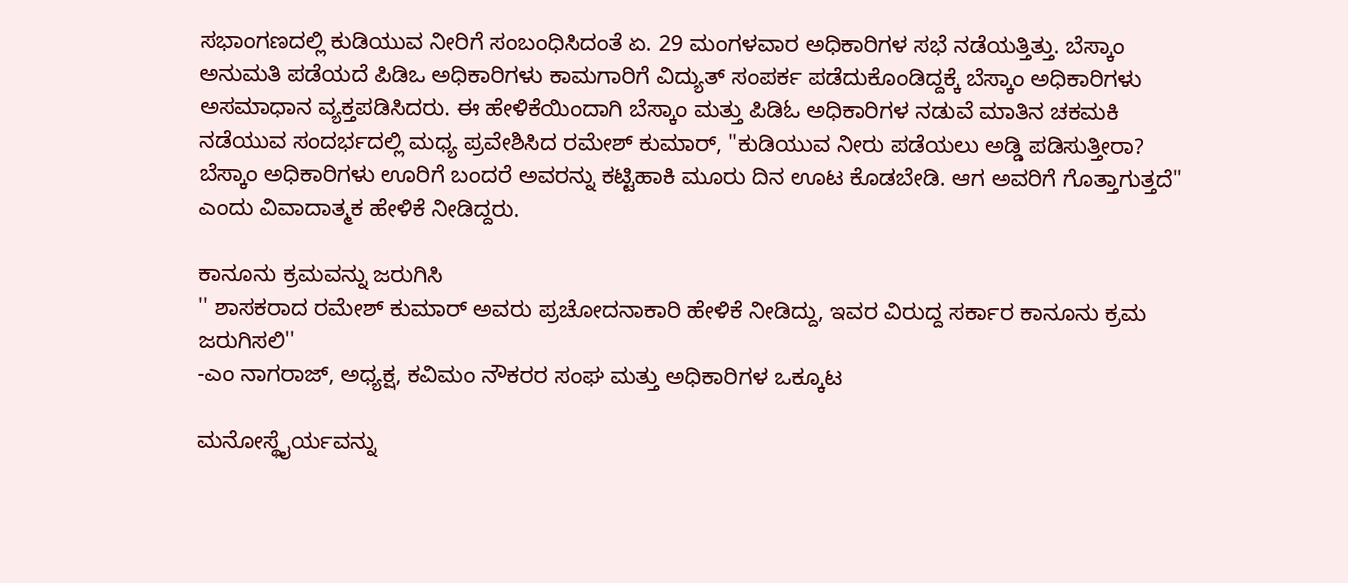ಸಭಾಂಗಣದಲ್ಲಿ ಕುಡಿಯುವ ನೀರಿಗೆ ಸಂಬಂಧಿಸಿದಂತೆ ಏ. 29 ಮಂಗಳವಾರ ಅಧಿಕಾರಿಗಳ ಸಭೆ ನಡೆಯತ್ತಿತ್ತು. ಬೆಸ್ಕಾಂ ಅನುಮತಿ ಪಡೆಯದೆ ಪಿಡಿಒ ಅಧಿಕಾರಿಗಳು ಕಾಮಗಾರಿಗೆ ವಿದ್ಯುತ್ ಸಂಪರ್ಕ ಪಡೆದುಕೊಂಡಿದ್ದಕ್ಕೆ ಬೆಸ್ಕಾಂ ಅಧಿಕಾರಿಗಳು ಅಸಮಾಧಾನ ವ್ಯಕ್ತಪಡಿಸಿದರು. ಈ ಹೇಳಿಕೆಯಿಂದಾಗಿ ಬೆಸ್ಕಾಂ ಮತ್ತು ಪಿಡಿಓ ಅಧಿಕಾರಿಗಳ ನಡುವೆ ಮಾತಿನ ಚಕಮಕಿ ನಡೆಯುವ ಸಂದರ್ಭದಲ್ಲಿ ಮಧ್ಯ ಪ್ರವೇಶಿಸಿದ ರಮೇಶ್ ಕುಮಾರ್, "ಕುಡಿಯುವ ನೀರು ಪಡೆಯಲು ಅಡ್ಡಿ ಪಡಿಸುತ್ತೀರಾ? ಬೆಸ್ಕಾಂ ಅಧಿಕಾರಿಗಳು ಊರಿಗೆ ಬಂದರೆ ಅವರನ್ನು ಕಟ್ಟಿಹಾಕಿ ಮೂರು ದಿನ ಊಟ ಕೊಡಬೇಡಿ. ಆಗ ಅವರಿಗೆ ಗೊತ್ತಾಗುತ್ತದೆ" ಎಂದು ವಿವಾದಾತ್ಮಕ ಹೇಳಿಕೆ ನೀಡಿದ್ದರು.

ಕಾನೂನು ಕ್ರಮವನ್ನು ಜರುಗಿಸಿ
'' ಶಾಸಕರಾದ ರಮೇಶ್ ಕುಮಾರ್ ಅವರು ಪ್ರಚೋದನಾಕಾರಿ ಹೇಳಿಕೆ ನೀಡಿದ್ದು, ಇವರ ವಿರುದ್ದ ಸರ್ಕಾರ ಕಾನೂನು ಕ್ರಮ ಜರುಗಿಸಲಿ''
-ಎಂ ನಾಗರಾಜ್, ಅಧ್ಯಕ್ಷ, ಕವಿಮಂ ನೌಕರರ ಸಂಘ ಮತ್ತು ಅಧಿಕಾರಿಗಳ ಒಕ್ಕೂಟ

ಮನೋಸ್ಥೈರ್ಯವನ್ನು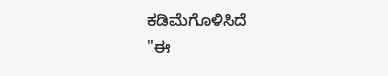ಕಡಿಮೆಗೊಳಿಸಿದೆ
"ಈ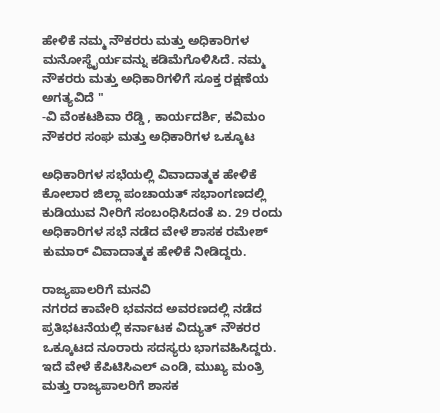ಹೇಳಿಕೆ ನಮ್ಮ ನೌಕರರು ಮತ್ತು ಅಧಿಕಾರಿಗಳ ಮನೋಸ್ಥೈರ್ಯವನ್ನು ಕಡಿಮೆಗೊಳಿಸಿದೆ. ನಮ್ಮ ನೌಕರರು ಮತ್ತು ಅಧಿಕಾರಿಗಳಿಗೆ ಸೂಕ್ತ ರಕ್ಷಣೆಯ ಅಗತ್ಯವಿದೆ "
-ವಿ ವೆಂಕಟಶಿವಾ ರೆಡ್ಡಿ , ಕಾರ್ಯದರ್ಶಿ, ಕವಿಮಂ ನೌಕರರ ಸಂಘ ಮತ್ತು ಅಧಿಕಾರಿಗಳ ಒಕ್ಕೂಟ

ಅಧಿಕಾರಿಗಳ ಸಭೆಯಲ್ಲಿ ವಿವಾದಾತ್ಮಕ ಹೇಳಿಕೆ
ಕೋಲಾರ ಜಿಲ್ಲಾ ಪಂಚಾಯತ್ ಸಭಾಂಗಣದಲ್ಲಿ ಕುಡಿಯುವ ನೀರಿಗೆ ಸಂಬಂಧಿಸಿದಂತೆ ಏ. 29 ರಂದು ಅಧಿಕಾರಿಗಳ ಸಭೆ ನಡೆದ ವೇಳೆ ಶಾಸಕ ರಮೇಶ್ ಕುಮಾರ್ ವಿವಾದಾತ್ಮಕ ಹೇಳಿಕೆ ನೀಡಿದ್ದರು.

ರಾಜ್ಯಪಾಲರಿಗೆ ಮನವಿ
ನಗರದ ಕಾವೇರಿ ಭವನದ ಅವರಣದಲ್ಲಿ ನಡೆದ ಪ್ರತಿಭಟನೆಯಲ್ಲಿ ಕರ್ನಾಟಕ ವಿದ್ಯುತ್ ನೌಕರರ ಒಕ್ಕೂಟದ ನೂರಾರು ಸದಸ್ಯರು ಭಾಗವಹಿಸಿದ್ದರು. ಇದೆ ವೇಳೆ ಕೆಪಿಟಿಸಿಎಲ್ ಎಂಡಿ, ಮುಖ್ಯ ಮಂತ್ರಿ ಮತ್ತು ರಾಜ್ಯಪಾಲರಿಗೆ ಶಾಸಕ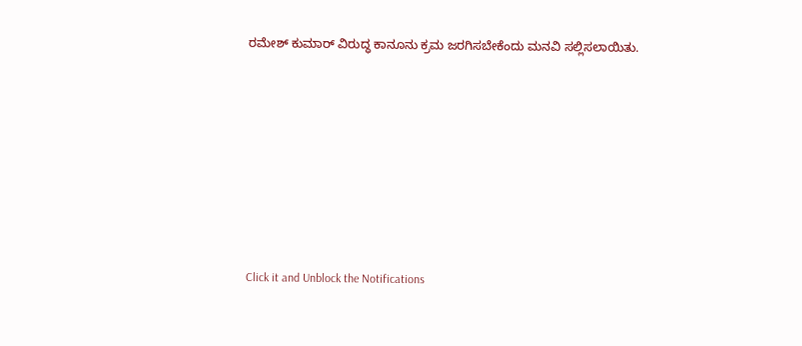ರಮೇಶ್ ಕುಮಾರ್ ವಿರುದ್ಧ ಕಾನೂನು ಕ್ರಮ ಜರಗಿಸಬೇಕೆಂದು ಮನವಿ ಸಲ್ಲಿಸಲಾಯಿತು.












Click it and Unblock the Notifications